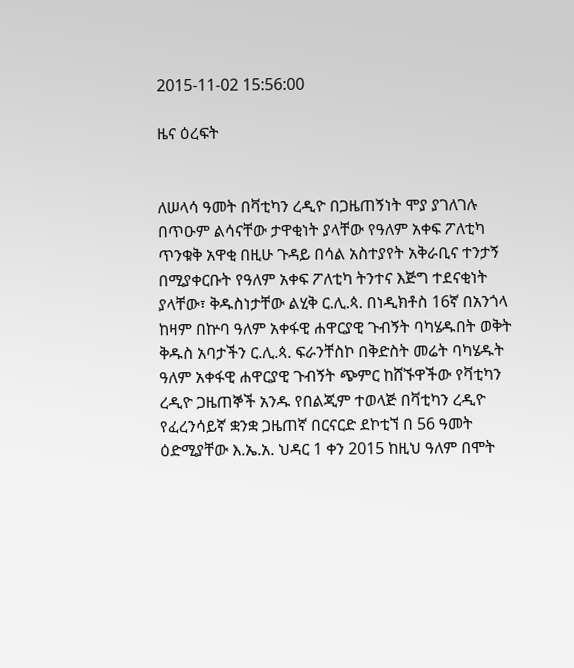2015-11-02 15:56:00

ዜና ዕረፍት


ለሠላሳ ዓመት በቫቲካን ረዲዮ በጋዜጠኝነት ሞያ ያገለገሉ በጥዑም ልሳናቸው ታዋቂነት ያላቸው የዓለም አቀፍ ፖለቲካ ጥንቁቅ አዋቂ በዚሁ ጉዳይ በሳል አስተያየት አቅራቢና ተንታኝ በሚያቀርቡት የዓለም አቀፍ ፖለቲካ ትንተና እጅግ ተደናቂነት ያላቸው፣ ቅዱስነታቸው ልሂቅ ር.ሊ.ጳ. በነዲክቶስ 16ኛ በአንጎላ ከዛም በኵባ ዓለም አቀፋዊ ሐዋርያዊ ጉብኝት ባካሄዱበት ወቅት ቅዱስ አባታችን ር.ሊ.ጳ. ፍራንቸስኮ በቅድስት መሬት ባካሄዱት ዓለም አቀፋዊ ሐዋርያዊ ጉብኝት ጭምር ከሸኙዋችው የቫቲካን ረዲዮ ጋዜጠኞች አንዱ የበልጂም ተወላጅ በቫቲካን ረዲዮ የፈረንሳይኛ ቋንቋ ጋዜጠኛ በርናርድ ደኮቲኘ በ 56 ዓመት ዕድሚያቸው እ.ኤ.አ. ህዳር 1 ቀን 2015 ከዚህ ዓለም በሞት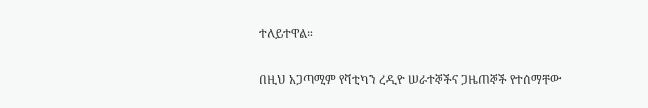ተለይተዋል።

በዚህ አጋጣሚም የቫቲካን ረዲዮ ሠራተኞችና ጋዜጠኞች የተሰማቸው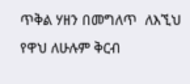ጥቅል ሃዘን በመግለጥ  ለእኚህ የዋህ ለሁሉም ቅርብ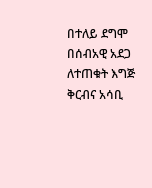በተለይ ደግሞ በሰብአዊ አደጋ ለተጠቁት እግጅ ቅርብና አሳቢ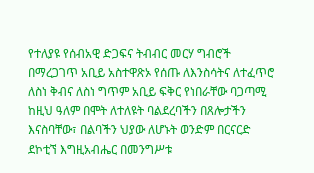የተለያዩ የሰብአዊ ድጋፍና ትብብር መርሃ ግብሮች በማረጋገጥ አቢይ አስተዋጽኦ የሰጡ ለእንስሳትና ለተፈጥሮ ለስነ ቅብና ለስነ ግጥም አቢይ ፍቅር የነበራቸው ባጋጣሚ ከዚህ ዓለም በሞት ለተለዩት ባልደረባችን በጸሎታችን እናስባቸው፣ በልባችን ህያው ለሆኑት ወንድም በርናርድ ደኮቲኘ እግዚአብሔር በመንግሥቱ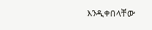እንዲቀበላቸው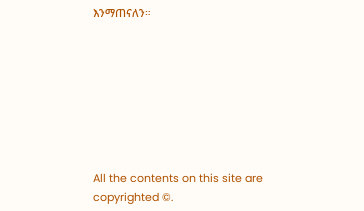እንማጠናለን።








All the contents on this site are copyrighted ©.